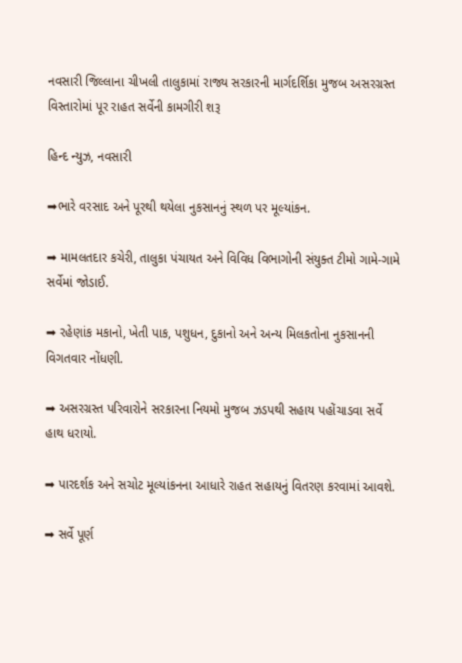નવસારી જિલ્લાના ચીખલી તાલુકામાં રાજ્ય સરકારની માર્ગદર્શિકા મુજબ અસરગ્રસ્ત વિસ્તારોમાં પૂર રાહત સર્વેની કામગીરી શરૂ

હિન્દ ન્યુઝ, નવસારી

➡ભારે વરસાદ અને પૂરથી થયેલા નુકસાનનું સ્થળ પર મૂલ્યાંકન.

➡ મામલતદાર કચેરી, તાલુકા પંચાયત અને વિવિધ વિભાગોની સંયુક્ત ટીમો ગામે-ગામે સર્વેમાં જોડાઈ.

➡ રહેણાંક મકાનો, ખેતી પાક, પશુધન, દુકાનો અને અન્ય મિલકતોના નુકસાનની વિગતવાર નોંધણી.

➡ અસરગ્રસ્ત પરિવારોને સરકારના નિયમો મુજબ ઝડપથી સહાય પહોંચાડવા સર્વે હાથ ધરાયો.

➡ પારદર્શક અને સચોટ મૂલ્યાંકનના આધારે રાહત સહાયનું વિતરણ કરવામાં આવશે.

➡ સર્વે પૂર્ણ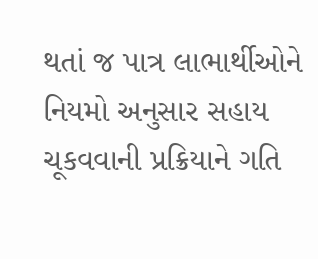થતાં જ પાત્ર લાભાર્થીઓને નિયમો અનુસાર સહાય ચૂકવવાની પ્રક્રિયાને ગતિ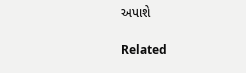અપાશે

Related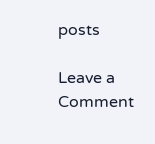posts

Leave a Comment